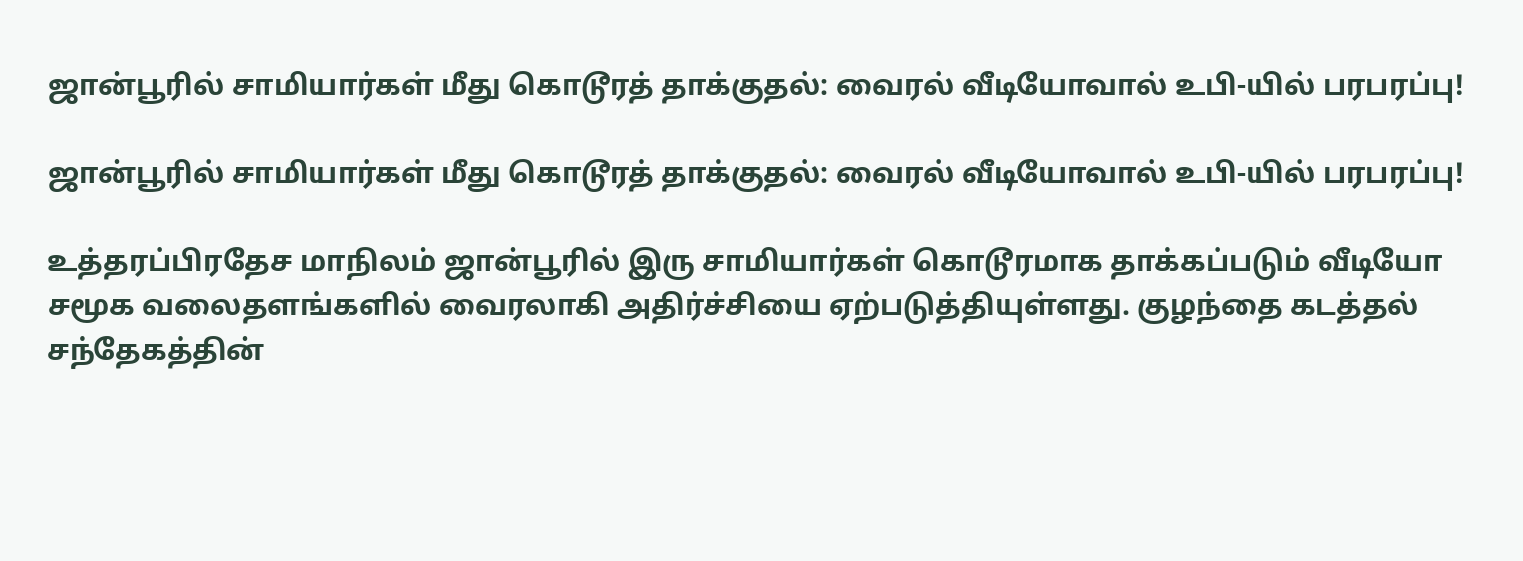ஜான்பூரில் சாமியார்கள் மீது கொடூரத் தாக்குதல்: வைரல் வீடியோவால் உபி-யில் பரபரப்பு!

ஜான்பூரில் சாமியார்கள் மீது கொடூரத் தாக்குதல்: வைரல் வீடியோவால் உபி-யில் பரபரப்பு!

உத்தரப்பிரதேச மாநிலம் ஜான்பூரில் இரு சாமியார்கள் கொடூரமாக தாக்கப்படும் வீடியோ சமூக வலைதளங்களில் வைரலாகி அதிர்ச்சியை ஏற்படுத்தியுள்ளது. குழந்தை கடத்தல் சந்தேகத்தின்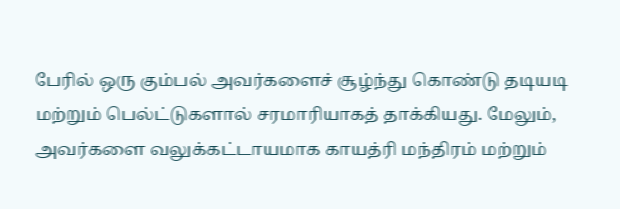பேரில் ஒரு கும்பல் அவர்களைச் சூழ்ந்து கொண்டு தடியடி மற்றும் பெல்ட்டுகளால் சரமாரியாகத் தாக்கியது. மேலும், அவர்களை வலுக்கட்டாயமாக காயத்ரி மந்திரம் மற்றும்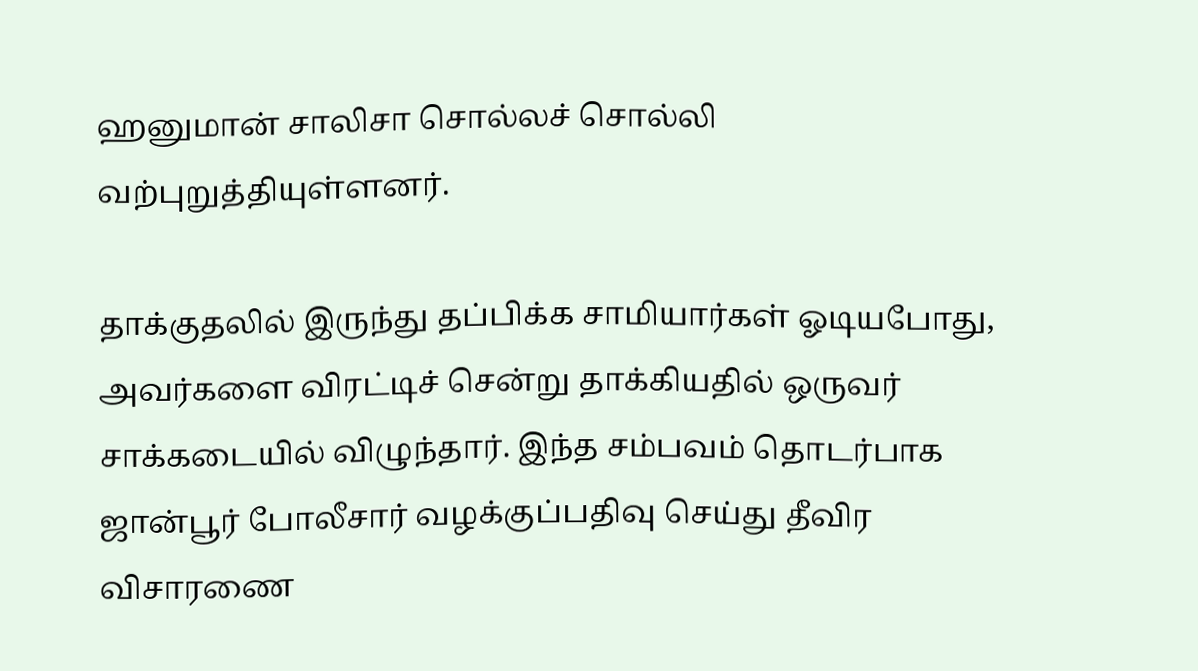ஹனுமான் சாலிசா சொல்லச் சொல்லி வற்புறுத்தியுள்ளனர்.

தாக்குதலில் இருந்து தப்பிக்க சாமியார்கள் ஓடியபோது, அவர்களை விரட்டிச் சென்று தாக்கியதில் ஒருவர் சாக்கடையில் விழுந்தார். இந்த சம்பவம் தொடர்பாக ஜான்பூர் போலீசார் வழக்குப்பதிவு செய்து தீவிர விசாரணை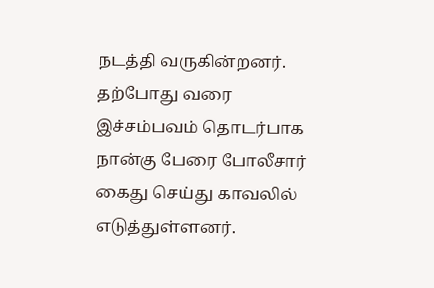நடத்தி வருகின்றனர். தற்போது வரை இச்சம்பவம் தொடர்பாக நான்கு பேரை போலீசார் கைது செய்து காவலில் எடுத்துள்ளனர்.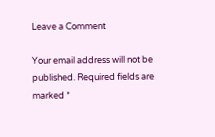Leave a Comment

Your email address will not be published. Required fields are marked *